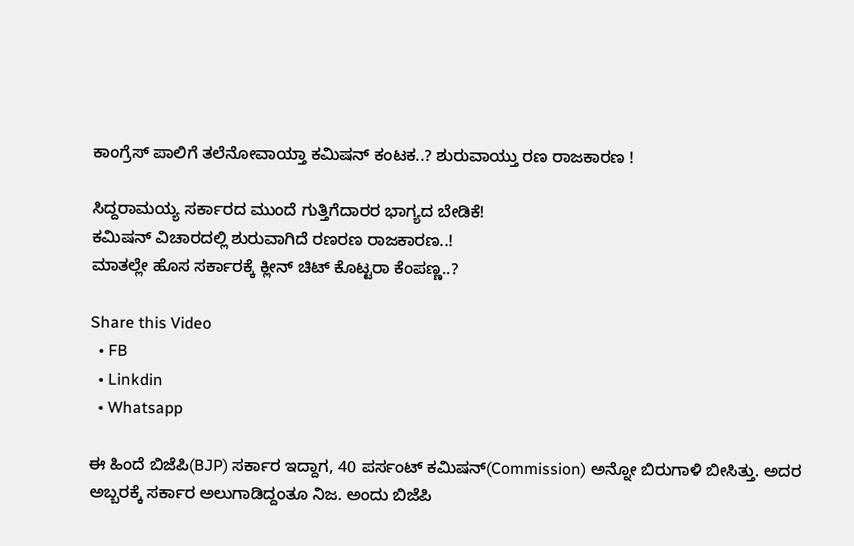ಕಾಂಗ್ರೆಸ್ ಪಾಲಿಗೆ ತಲೆನೋವಾಯ್ತಾ ಕಮಿಷನ್ ಕಂಟಕ..? ಶುರುವಾಯ್ತು ರಣ ರಾಜಕಾರಣ !

ಸಿದ್ದರಾಮಯ್ಯ ಸರ್ಕಾರದ ಮುಂದೆ ಗುತ್ತಿಗೆದಾರರ ಭಾಗ್ಯದ ಬೇಡಿಕೆ!
ಕಮಿಷನ್ ವಿಚಾರದಲ್ಲಿ ಶುರುವಾಗಿದೆ ರಣರಣ ರಾಜಕಾರಣ..!
ಮಾತಲ್ಲೇ ಹೊಸ ಸರ್ಕಾರಕ್ಕೆ ಕ್ಲೀನ್ ಚಿಟ್ ಕೊಟ್ಟರಾ ಕೆಂಪಣ್ಣ..?

Share this Video
  • FB
  • Linkdin
  • Whatsapp

ಈ ಹಿಂದೆ ಬಿಜೆಪಿ(BJP) ಸರ್ಕಾರ ಇದ್ದಾಗ, 40 ಪರ್ಸಂಟ್ ಕಮಿಷನ್(Commission) ಅನ್ನೋ ಬಿರುಗಾಳಿ ಬೀಸಿತ್ತು. ಅದರ ಅಬ್ಬರಕ್ಕೆ ಸರ್ಕಾರ ಅಲುಗಾಡಿದ್ದಂತೂ ನಿಜ. ಅಂದು ಬಿಜೆಪಿ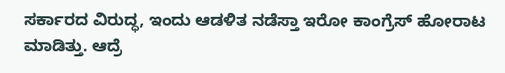ಸರ್ಕಾರದ ವಿರುದ್ಧ, ಇಂದು ಆಡಳಿತ ನಡೆಸ್ತಾ ಇರೋ ಕಾಂಗ್ರೆಸ್ ಹೋರಾಟ ಮಾಡಿತ್ತು. ಆದ್ರೆ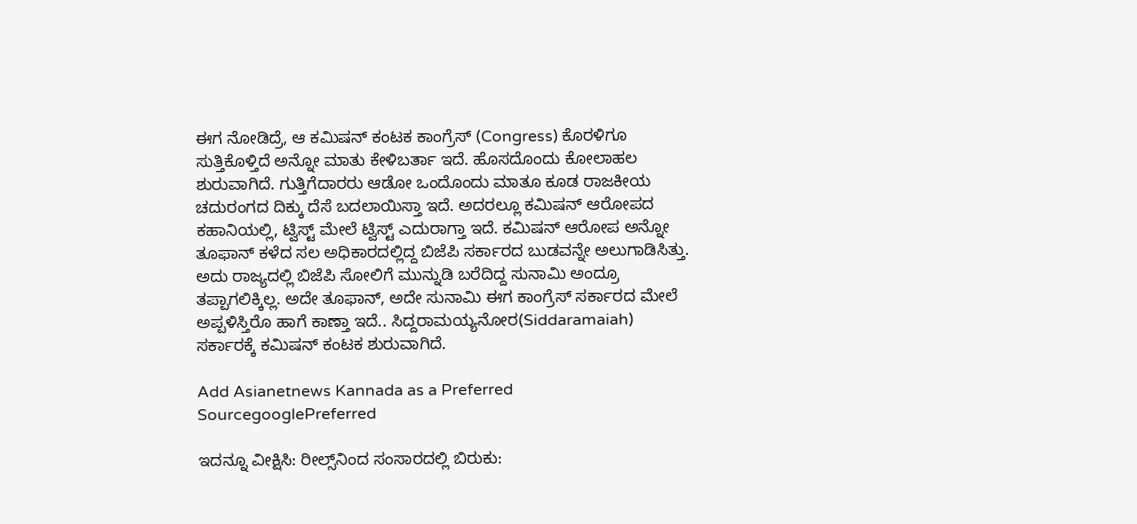ಈಗ ನೋಡಿದ್ರೆ, ಆ ಕಮಿಷನ್ ಕಂಟಕ ಕಾಂಗ್ರೆಸ್ (Congress) ಕೊರಳಿಗೂ ಸುತ್ತಿಕೊಳ್ತಿದೆ ಅನ್ನೋ ಮಾತು ಕೇಳಿಬರ್ತಾ ಇದೆ. ಹೊಸದೊಂದು ಕೋಲಾಹಲ ಶುರುವಾಗಿದೆ. ಗುತ್ತಿಗೆದಾರರು ಆಡೋ ಒಂದೊಂದು ಮಾತೂ ಕೂಡ ರಾಜಕೀಯ ಚದುರಂಗದ ದಿಕ್ಕು ದೆಸೆ ಬದಲಾಯಿಸ್ತಾ ಇದೆ. ಅದರಲ್ಲೂ ಕಮಿಷನ್ ಆರೋಪದ ಕಹಾನಿಯಲ್ಲಿ, ಟ್ವಿಸ್ಟ್ ಮೇಲೆ ಟ್ವಿಸ್ಟ್ ಎದುರಾಗ್ತಾ ಇದೆ. ಕಮಿಷನ್ ಆರೋಪ ಅನ್ನೋ ತೂಫಾನ್ ಕಳೆದ ಸಲ ಅಧಿಕಾರದಲ್ಲಿದ್ದ ಬಿಜೆಪಿ ಸರ್ಕಾರದ ಬುಡವನ್ನೇ ಅಲುಗಾಡಿಸಿತ್ತು. ಅದು ರಾಜ್ಯದಲ್ಲಿ ಬಿಜೆಪಿ ಸೋಲಿಗೆ ಮುನ್ನುಡಿ ಬರೆದಿದ್ದ ಸುನಾಮಿ ಅಂದ್ರೂ ತಪ್ಪಾಗಲಿಕ್ಕಿಲ್ಲ. ಅದೇ ತೂಫಾನ್, ಅದೇ ಸುನಾಮಿ ಈಗ ಕಾಂಗ್ರೆಸ್ ಸರ್ಕಾರದ ಮೇಲೆ ಅಪ್ಪಳಿಸ್ತಿರೊ ಹಾಗೆ ಕಾಣ್ತಾ ಇದೆ.. ಸಿದ್ದರಾಮಯ್ಯನೋರ(Siddaramaiah) ಸರ್ಕಾರಕ್ಕೆ ಕಮಿಷನ್ ಕಂಟಕ ಶುರುವಾಗಿದೆ.

Add Asianetnews Kannada as a Preferred SourcegooglePreferred

ಇದನ್ನೂ ವೀಕ್ಷಿಸಿ: ರೀಲ್ಸ್‌ನಿಂದ ಸಂಸಾರದಲ್ಲಿ ಬಿರುಕು: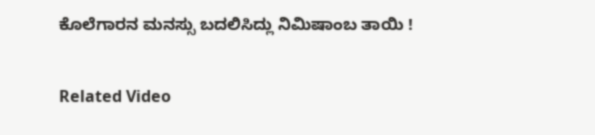ಕೊಲೆಗಾರನ ಮನಸ್ಸು ಬದಲಿಸಿದ್ಲು ನಿಮಿಷಾಂಬ ತಾಯಿ !

Related Video